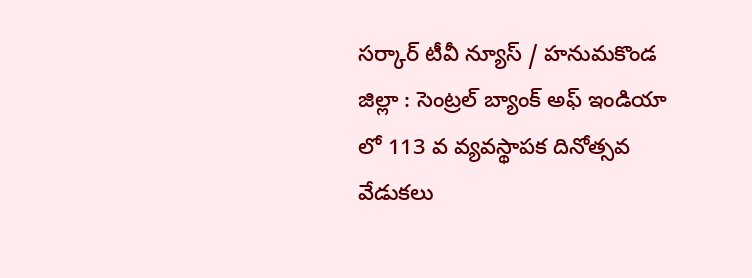సర్కార్ టీవీ న్యూస్ / హనుమకొండ జిల్లా : సెంట్రల్ బ్యాంక్ అఫ్ ఇండియా లో 113 వ వ్యవస్థాపక దినోత్సవ వేడుకలు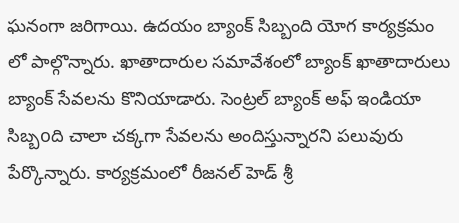ఘనంగా జరిగాయి. ఉదయం బ్యాంక్ సిబ్బంది యోగ కార్యక్రమం లో పాల్గొన్నారు. ఖాతాదారుల సమావేశంలో బ్యాంక్ ఖాతాదారులు బ్యాంక్ సేవలను కొనియాడారు. సెంట్రల్ బ్యాంక్ అఫ్ ఇండియా సిబ్బoది చాలా చక్కగా సేవలను అందిస్తున్నారని పలువురు పేర్కొన్నారు. కార్యక్రమంలో రీజనల్ హెడ్ శ్రీ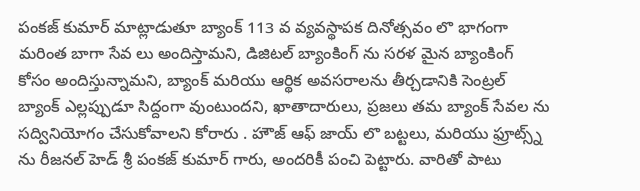పంకజ్ కుమార్ మాట్లాడుతూ బ్యాంక్ 113 వ వ్యవస్థాపక దినోత్సవం లొ భాగంగా మరింత బాగా సేవ లు అందిస్తామని, డిజిటల్ బ్యాంకింగ్ ను సరళ మైన బ్యాంకింగ్ కోసం అందిస్తున్నామని, బ్యాంక్ మరియు ఆర్థిక అవసరాలను తీర్చడానికి సెంట్రల్ బ్యాంక్ ఎల్లప్పుడూ సిద్దంగా వుంటుందని, ఖాతాదారులు, ప్రజలు తమ బ్యాంక్ సేవల ను సద్వినియోగం చేసుకోవాలని కోరారు . హౌజ్ ఆఫ్ జాయ్ లొ బట్టలు, మరియు ఫ్రూట్స్న్ ను రీజనల్ హెడ్ శ్రీ పంకజ్ కుమార్ గారు, అందరికీ పంచి పెట్టారు. వారితో పాటు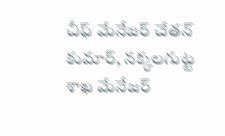చీఫ్ మేనేజర్ చేతన్ కుమార్, నక్కలగుట్ట శాఖ మేనేజర్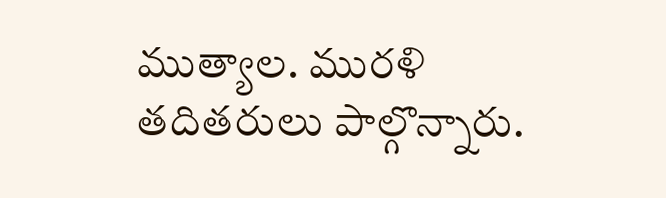ముత్యాల. మురళి తదితరులు పాల్గొన్నారు.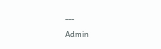---
Admin